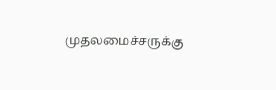முதலமைச்சருக்கு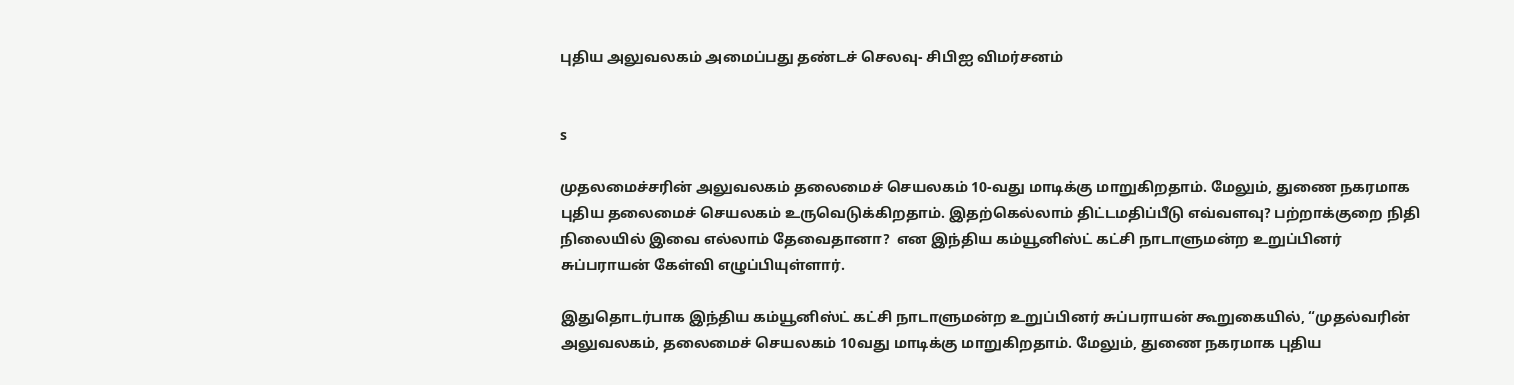புதிய அலுவலகம் அமைப்பது தண்டச் செலவு- சிபிஐ விமர்சனம்


s

முதலமைச்சரின் அலுவலகம் தலைமைச் செயலகம் 10-வது மாடிக்கு மாறுகிறதாம். மேலும், துணை நகரமாக புதிய தலைமைச் செயலகம் உருவெடுக்கிறதாம். இதற்கெல்லாம் திட்டமதிப்பீடு எவ்வளவு? பற்றாக்குறை நிதி நிலையில் இவை எல்லாம் தேவைதானா?  என இந்திய கம்யூனிஸ்ட் கட்சி நாடாளுமன்ற உறுப்பினர் சுப்பராயன் கேள்வி எழுப்பியுள்ளார்.

இதுதொடர்பாக இந்திய கம்யூனிஸ்ட் கட்சி நாடாளுமன்ற உறுப்பினர் சுப்பராயன் கூறுகையில், “முதல்வரின் அலுவலகம், தலைமைச் செயலகம் 10வது மாடிக்கு மாறுகிறதாம். மேலும், துணை நகரமாக புதிய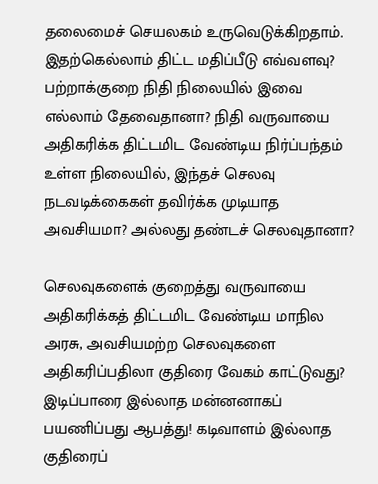தலைமைச் செயலகம் உருவெடுக்கிறதாம். இதற்கெல்லாம் திட்ட மதிப்பீடு எவ்வளவு? பற்றாக்குறை நிதி நிலையில் இவை எல்லாம் தேவைதானா? நிதி வருவாயை அதிகரிக்க திட்டமிட வேண்டிய நிர்ப்பந்தம் உள்ள நிலையில், இந்தச் செலவு நடவடிக்கைகள் தவிர்க்க முடியாத அவசியமா? அல்லது தண்டச் செலவுதானா?

செலவுகளைக் குறைத்து வருவாயை அதிகரிக்கத் திட்டமிட வேண்டிய மாநில அரசு, அவசியமற்ற செலவுகளை அதிகரிப்பதிலா குதிரை வேகம் காட்டுவது? இடிப்பாரை இல்லாத மன்னனாகப் பயணிப்பது ஆபத்து! கடிவாளம் இல்லாத குதிரைப்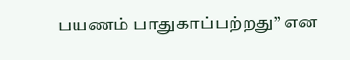பயணம் பாதுகாப்பற்றது” என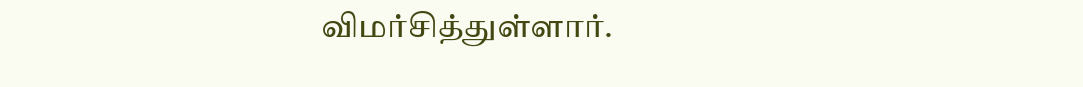விமர்சித்துள்ளார்.